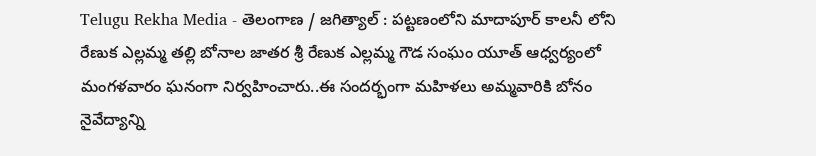Telugu Rekha Media - తెలంగాణ / జగిత్యాల్ : పట్టణంలోని మాదాపూర్ కాలనీ లోని రేణుక ఎల్లమ్మ తల్లి బోనాల జాతర శ్రీ రేణుక ఎల్లమ్మ గౌడ సంఘం యూత్ ఆధ్వర్యంలో మంగళవారం ఘనంగా నిర్వహించారు..ఈ సందర్భంగా మహిళలు అమ్మవారికి బోనం నైవేద్యాన్ని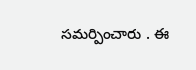సమర్పించారు . ఈ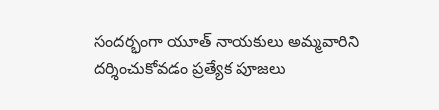సందర్భంగా యూత్ నాయకులు అమ్మవారిని దర్శించుకోవడం ప్రత్యేక పూజలు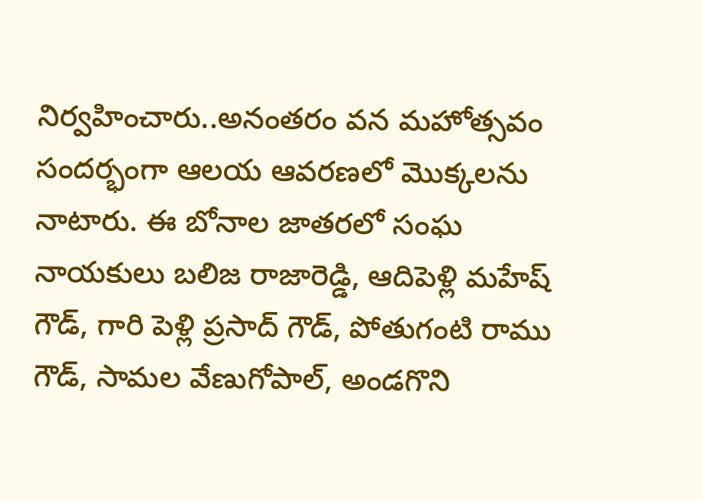నిర్వహించారు..అనంతరం వన మహోత్సవం సందర్భంగా ఆలయ ఆవరణలో మొక్కలను నాటారు. ఈ బోనాల జాతరలో సంఘ నాయకులు బలిజ రాజారెడ్డి, ఆదిపెళ్లి మహేష్ గౌడ్, గారి పెళ్లి ప్రసాద్ గౌడ్, పోతుగంటి రాము గౌడ్, సామల వేణుగోపాల్, అండగొని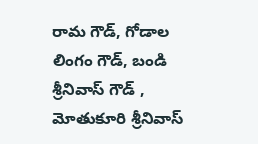రామ గౌడ్, గోడాల లింగం గౌడ్, బండి శ్రీనివాస్ గౌడ్ , మోతుకూరి శ్రీనివాస్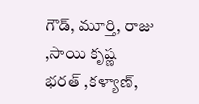గౌడ్, మూర్తి, రాజు ,సాయి కృష్ణ భరత్ ,కళ్యాణ్,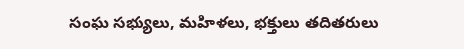సంఘ సభ్యులు, మహిళలు, భక్తులు తదితరులు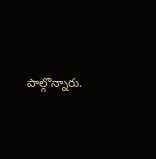పాల్గొన్నారు.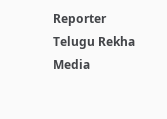Reporter
Telugu Rekha Media